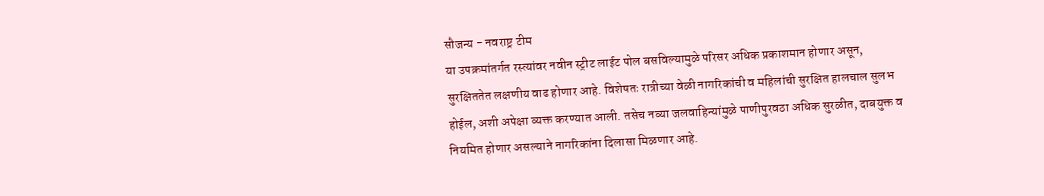सौजन्य - नवराष्ट्र टीम
या उपक्रमांतर्गत रस्त्यांवर नवीन स्ट्रीट लाईट पोल बसविल्यामुळे परिसर अधिक प्रकाशमान होणार असून, सुरक्षिततेत लक्षणीय वाढ होणार आहे. विशेषतः रात्रीच्या वेळी नागरिकांची व महिलांची सुरक्षित हालचाल सुलभ होईल, अशी अपेक्षा व्यक्त करण्यात आली. तसेच नव्या जलवाहिन्यांमुळे पाणीपुरवठा अधिक सुरळीत, दाबयुक्त व नियमित होणार असल्याने नागरिकांना दिलासा मिळणार आहे.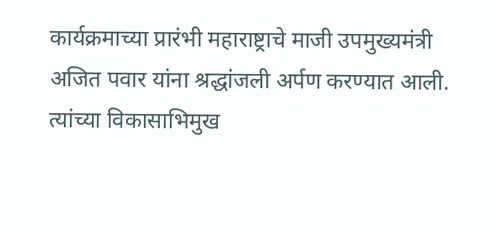कार्यक्रमाच्या प्रारंभी महाराष्ट्राचे माजी उपमुख्यमंत्री अजित पवार यांना श्रद्धांजली अर्पण करण्यात आली. त्यांच्या विकासाभिमुख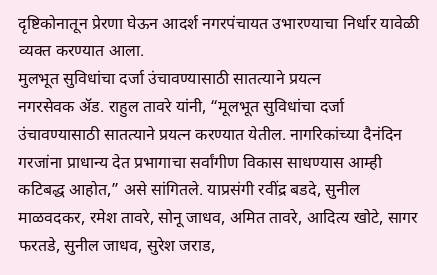दृष्टिकोनातून प्रेरणा घेऊन आदर्श नगरपंचायत उभारण्याचा निर्धार यावेळी व्यक्त करण्यात आला.
मुलभूत सुविधांचा दर्जा उंचावण्यासाठी सातत्याने प्रयत्न
नगरसेवक ॲड. राहुल तावरे यांनी, “मूलभूत सुविधांचा दर्जा उंचावण्यासाठी सातत्याने प्रयत्न करण्यात येतील. नागरिकांच्या दैनंदिन गरजांना प्राधान्य देत प्रभागाचा सर्वांगीण विकास साधण्यास आम्ही कटिबद्ध आहोत,” असे सांगितले. याप्रसंगी रवींद्र बडदे, सुनील माळवदकर, रमेश तावरे, सोनू जाधव, अमित तावरे, आदित्य खोटे, सागर फरतडे, सुनील जाधव, सुरेश जराड,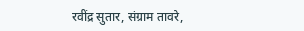रवींद्र सुतार, संग्राम तावरे,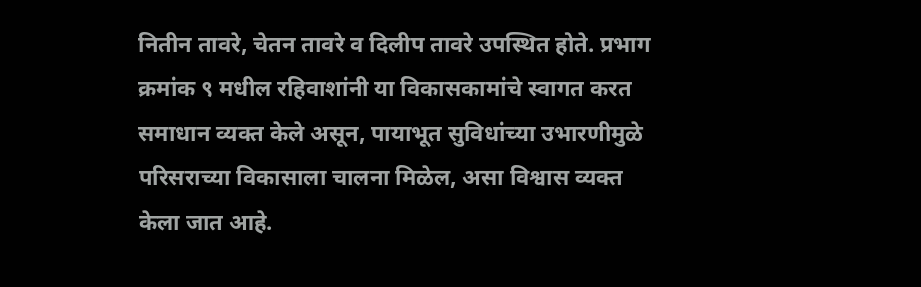नितीन तावरे, चेतन तावरे व दिलीप तावरे उपस्थित होते. प्रभाग क्रमांक ९ मधील रहिवाशांनी या विकासकामांचे स्वागत करत समाधान व्यक्त केले असून, पायाभूत सुविधांच्या उभारणीमुळे परिसराच्या विकासाला चालना मिळेल, असा विश्वास व्यक्त केला जात आहे.